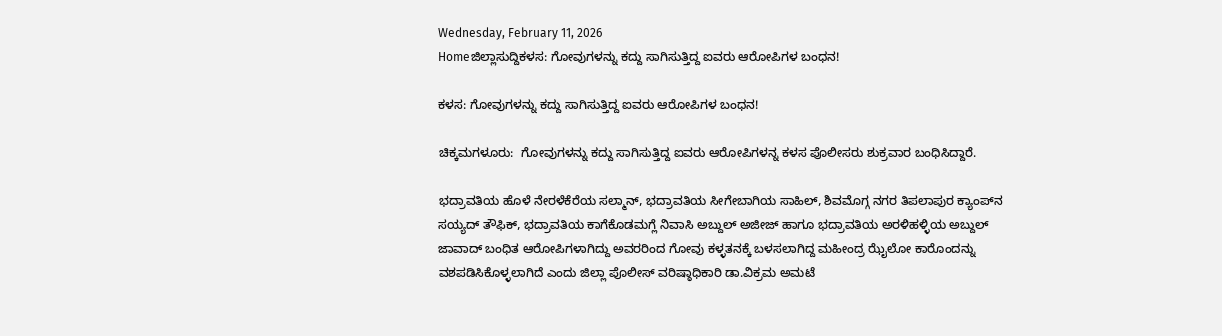Wednesday, February 11, 2026
Homeಜಿಲ್ಲಾಸುದ್ದಿಕಳಸ: ಗೋವುಗಳನ್ನು ಕದ್ದು ಸಾಗಿಸುತ್ತಿದ್ದ ಐವರು ಆರೋಪಿಗಳ ಬಂಧನ!

ಕಳಸ: ಗೋವುಗಳನ್ನು ಕದ್ದು ಸಾಗಿಸುತ್ತಿದ್ದ ಐವರು ಆರೋಪಿಗಳ ಬಂಧನ!

ಚಿಕ್ಕಮಗಳೂರು:  ಗೋವುಗಳನ್ನು ಕದ್ದು ಸಾಗಿಸುತ್ತಿದ್ದ ಐವರು ಆರೋಪಿಗಳನ್ನ ಕಳಸ ಪೊಲೀಸರು ಶುಕ್ರವಾರ ಬಂಧಿಸಿದ್ದಾರೆ.

ಭದ್ರಾವತಿಯ ಹೊಳೆ ನೇರಳೆಕೆರೆಯ ಸಲ್ಮಾನ್, ಭದ್ರಾವತಿಯ ಸೀಗೇಬಾಗಿಯ ಸಾಹಿಲ್, ಶಿವಮೊಗ್ಗ ನಗರ ತಿಪಲಾಪುರ ಕ್ಯಾಂಪ್‌ನ ಸಯ್ಯದ್ ತೌಫಿಕ್, ಭದ್ರಾವತಿಯ ಕಾಗೆಕೊಡಮಗ್ಲೆ ನಿವಾಸಿ ಅಬ್ದುಲ್ ಅಜೀಜ್ ಹಾಗೂ ಭದ್ರಾವತಿಯ ಅರಳಿಹಳ್ಳಿಯ ಅಬ್ದುಲ್ ಜಾವಾದ್ ಬಂಧಿತ ಆರೋಪಿಗಳಾಗಿದ್ದು ಅವರರಿಂದ ಗೋವು ಕಳ್ಳತನಕ್ಕೆ ಬಳಸಲಾಗಿದ್ದ ಮಹೀಂದ್ರ ಝೈಲೋ ಕಾರೊಂದನ್ನು ವಶಪಡಿಸಿಕೊಳ್ಳಲಾಗಿದೆ ಎಂದು ಜಿಲ್ಲಾ ಪೊಲೀಸ್ ವರಿಷ್ಠಾಧಿಕಾರಿ ಡಾ.ವಿಕ್ರಮ ಅಮಟೆ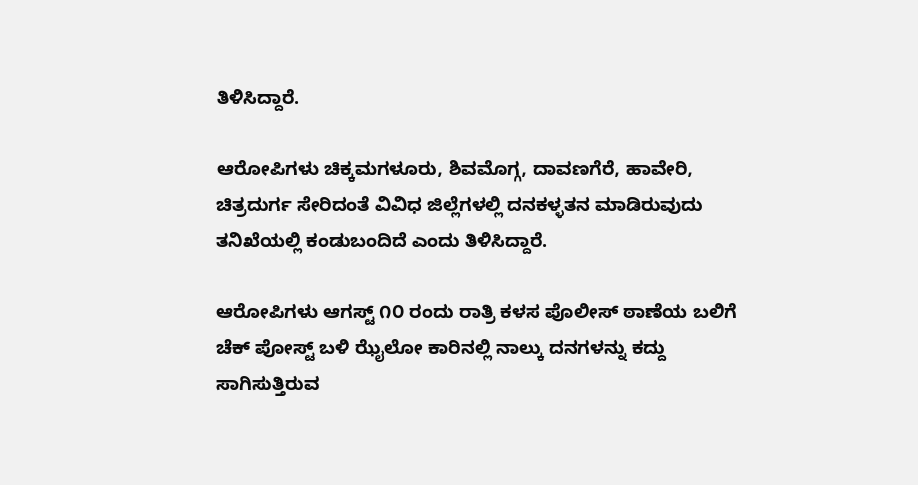ತಿಳಿಸಿದ್ದಾರೆ.

ಆರೋಪಿಗಳು ಚಿಕ್ಕಮಗಳೂರು, ಶಿವಮೊಗ್ಗ, ದಾವಣಗೆರೆ, ಹಾವೇರಿ, ಚಿತ್ರದುರ್ಗ ಸೇರಿದಂತೆ ವಿವಿಧ ಜಿಲ್ಲೆಗಳಲ್ಲಿ ದನಕಳ್ಳತನ ಮಾಡಿರುವುದು ತನಿಖೆಯಲ್ಲಿ ಕಂಡುಬಂದಿದೆ ಎಂದು ತಿಳಿಸಿದ್ದಾರೆ.

ಆರೋಪಿಗಳು ಆಗಸ್ಟ್ ೧೦ ರಂದು ರಾತ್ರಿ ಕಳಸ ಪೊಲೀಸ್ ಠಾಣೆಯ ಬಲಿಗೆ ಚೆಕ್ ಪೋಸ್ಟ್ ಬಳಿ ಝೈಲೋ ಕಾರಿನಲ್ಲಿ ನಾಲ್ಕು ದನಗಳನ್ನು ಕದ್ದು ಸಾಗಿಸುತ್ತಿರುವ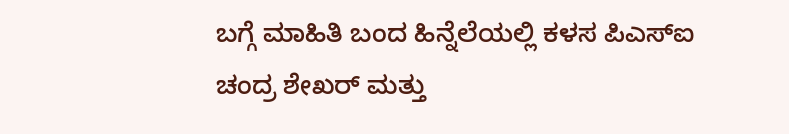ಬಗ್ಗೆ ಮಾಹಿತಿ ಬಂದ ಹಿನ್ನೆಲೆಯಲ್ಲಿ ಕಳಸ ಪಿಎಸ್‌ಐ ಚಂದ್ರ ಶೇಖರ್ ಮತ್ತು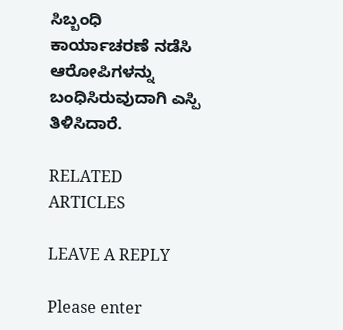ಸಿಬ್ಬಂಧಿ ಕಾರ್ಯಾಚರಣೆ ನಡೆಸಿ ಆರೋಪಿಗಳನ್ನು ಬಂಧಿಸಿರುವುದಾಗಿ ಎಸ್ಪಿ ತಿಳಿಸಿದಾರೆ.

RELATED ARTICLES

LEAVE A REPLY

Please enter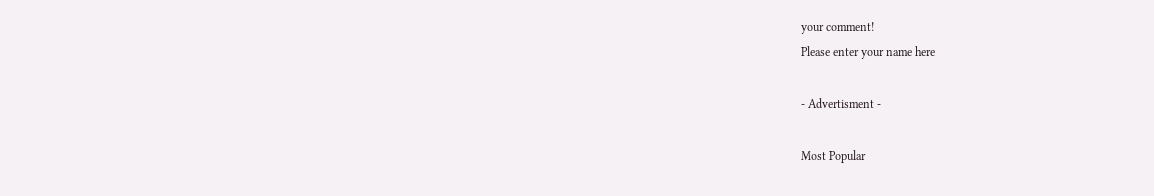your comment!
Please enter your name here

- Advertisment -

Most Popular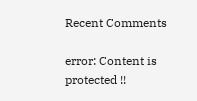Recent Comments

error: Content is protected !!